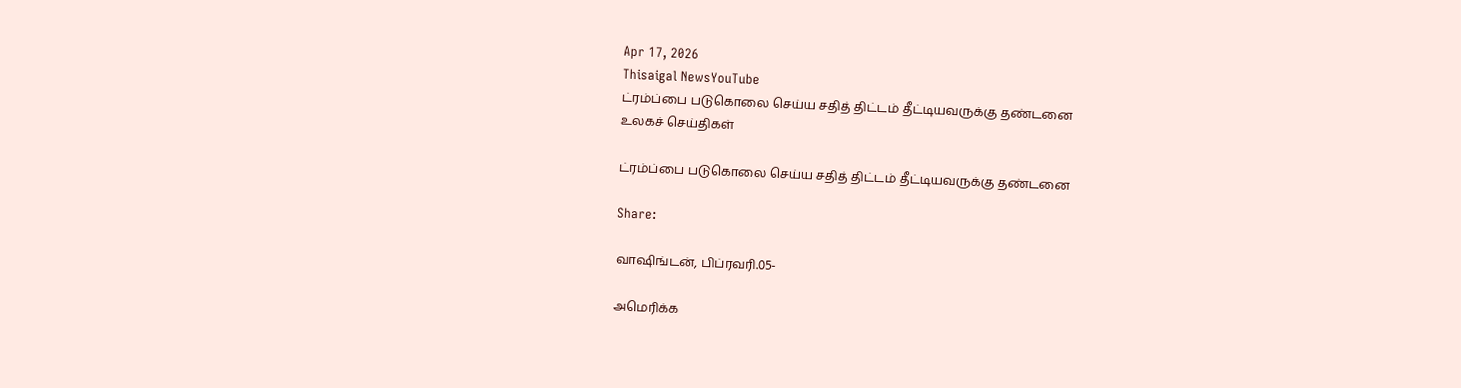Apr 17, 2026
Thisaigal NewsYouTube
ட்ரம்ப்பை படுகொலை செய்ய சதித் திட்டம் தீட்டியவருக்கு தண்டனை
உலகச் செய்திகள்

ட்ரம்ப்பை படுகொலை செய்ய சதித் திட்டம் தீட்டியவருக்கு தண்டனை

Share:

வாஷிங்டன், பிப்ரவரி.05-

அமெரிக்க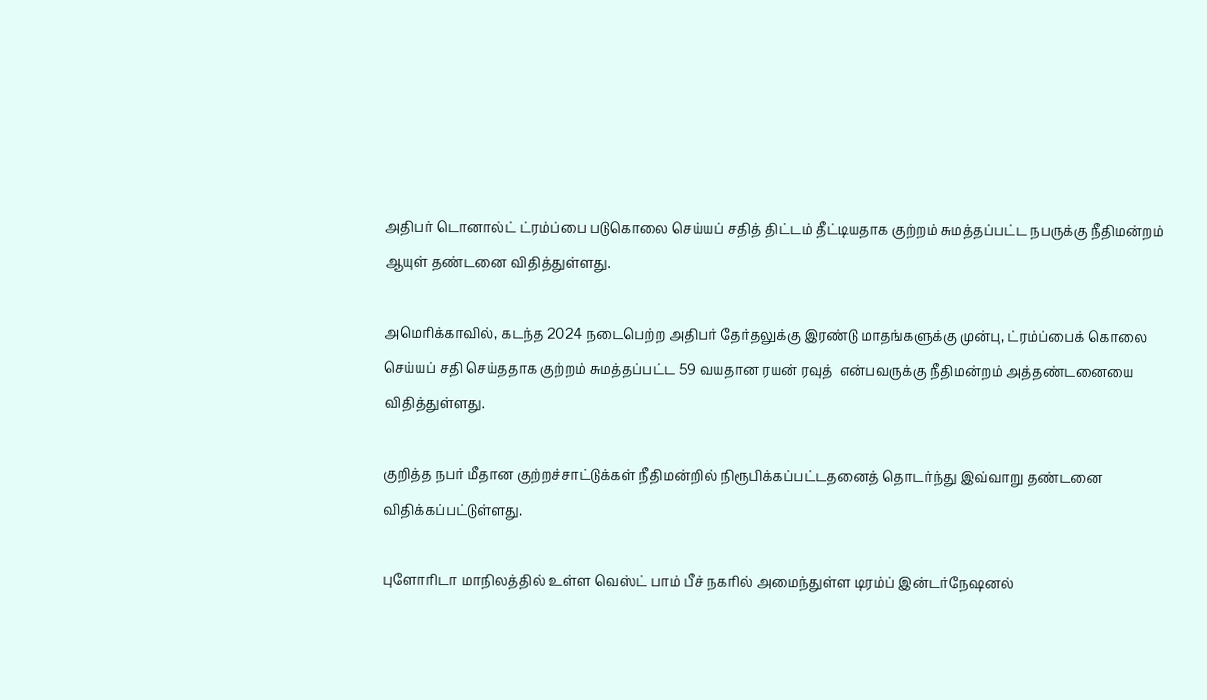அதிபர் டொனால்ட் ட்ரம்ப்பை படுகொலை செய்யப் சதித் திட்டம் தீட்டியதாக குற்றம் சுமத்தப்பட்ட நபருக்கு நீதிமன்றம் ஆயுள் தண்டனை விதித்துள்ளது.

அமெரிக்காவில், கடந்த 2024 நடைபெற்ற அதிபர் தேர்தலுக்கு இரண்டு மாதங்களுக்கு முன்பு, ட்ரம்ப்பைக் கொலை செய்யப் சதி செய்ததாக குற்றம் சுமத்தப்பட்ட 59 வயதான ரயன் ரவுத்  என்பவருக்கு நீதிமன்றம் அத்தண்டனையை விதித்துள்ளது.

குறித்த நபர் மீதான குற்றச்சாட்டுக்கள் நீதிமன்றில் நிரூபிக்கப்பட்டதனைத் தொடர்ந்து இவ்வாறு தண்டனை விதிக்கப்பட்டுள்ளது.

புளோரிடா மாநிலத்தில் உள்ள வெஸ்ட் பாம் பீச் நகரில் அமைந்துள்ள டிரம்ப் இன்டர்நேஷனல்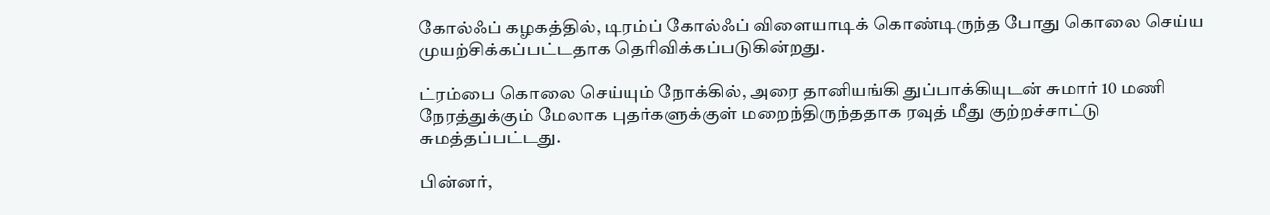கோல்ஃப் கழகத்தில், டிரம்ப் கோல்ஃப் விளையாடிக் கொண்டிருந்த போது கொலை செய்ய முயற்சிக்கப்பட்டதாக தெரிவிக்கப்படுகின்றது.

ட்ரம்பை கொலை செய்யும் நோக்கில், அரை தானியங்கி துப்பாக்கியுடன் சுமார் 10 மணி நேரத்துக்கும் மேலாக புதர்களுக்குள் மறைந்திருந்ததாக ரவுத் மீது குற்றச்சாட்டு சுமத்தப்பட்டது.

பின்னர்,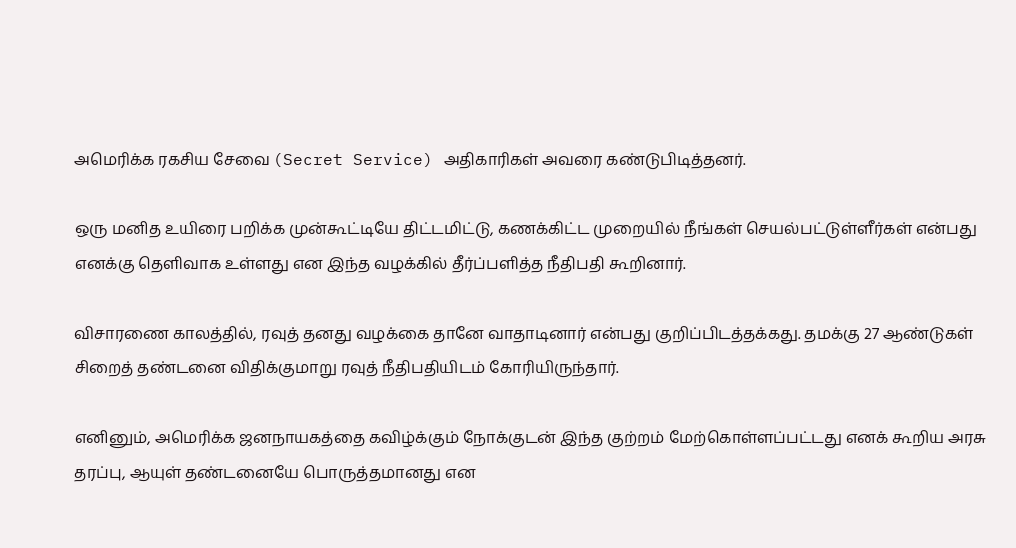அமெரிக்க ரகசிய சேவை (Secret Service) அதிகாரிகள் அவரை கண்டுபிடித்தனர்.

ஒரு மனித உயிரை பறிக்க முன்கூட்டியே திட்டமிட்டு, கணக்கிட்ட முறையில் நீங்கள் செயல்பட்டுள்ளீர்கள் என்பது எனக்கு தெளிவாக உள்ளது என இந்த வழக்கில் தீர்ப்பளித்த நீதிபதி கூறினார்.

விசாரணை காலத்தில், ரவுத் தனது வழக்கை தானே வாதாடினார் என்பது குறிப்பிடத்தக்கது. தமக்கு 27 ஆண்டுகள் சிறைத் தண்டனை விதிக்குமாறு ரவுத் நீதிபதியிடம் கோரியிருந்தார்.

எனினும், அமெரிக்க ஜனநாயகத்தை கவிழ்க்கும் நோக்குடன் இந்த குற்றம் மேற்கொள்ளப்பட்டது எனக் கூறிய அரசு தரப்பு, ஆயுள் தண்டனையே பொருத்தமானது என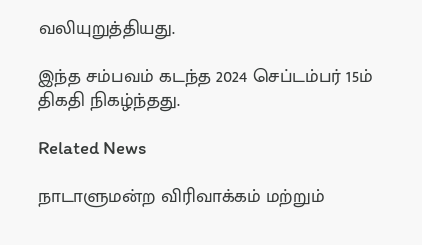வலியுறுத்தியது.

இந்த சம்பவம் கடந்த 2024 செப்டம்பர் 15ம் திகதி நிகழ்ந்தது.

Related News

நாடாளுமன்ற விரிவாக்கம் மற்றும்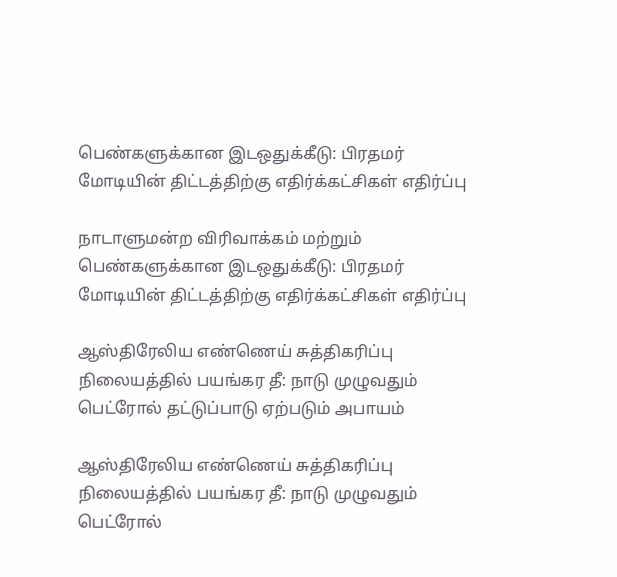பெண்களுக்கான இடஒதுக்கீடு: பிரதமர் மோடியின் திட்டத்திற்கு எதிர்க்கட்சிகள் எதிர்ப்பு

நாடாளுமன்ற விரிவாக்கம் மற்றும் பெண்களுக்கான இடஒதுக்கீடு: பிரதமர் மோடியின் திட்டத்திற்கு எதிர்க்கட்சிகள் எதிர்ப்பு

ஆஸ்திரேலிய எண்ணெய் சுத்திகரிப்பு நிலையத்தில் பயங்கர தீ: நாடு முழுவதும் பெட்ரோல் தட்டுப்பாடு ஏற்படும் அபாயம்

ஆஸ்திரேலிய எண்ணெய் சுத்திகரிப்பு நிலையத்தில் பயங்கர தீ: நாடு முழுவதும் பெட்ரோல்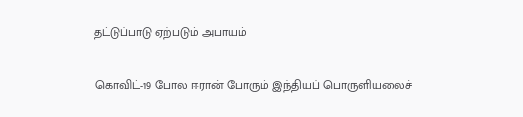தட்டுப்பாடு ஏற்படும் அபாயம்

கொவிட்-19 போல ஈரான் போரும் இந்தியப் பொருளியலைச்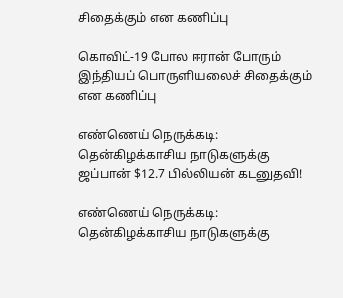சிதைக்கும் என கணிப்பு

கொவிட்-19 போல ஈரான் போரும் இந்தியப் பொருளியலைச் சிதைக்கும் என கணிப்பு

எண்ணெய் நெருக்கடி: தென்கிழக்காசிய நாடுகளுக்கு ஜப்பான் $12.7 பில்லியன் கடனுதவி!

எண்ணெய் நெருக்கடி: தென்கிழக்காசிய நாடுகளுக்கு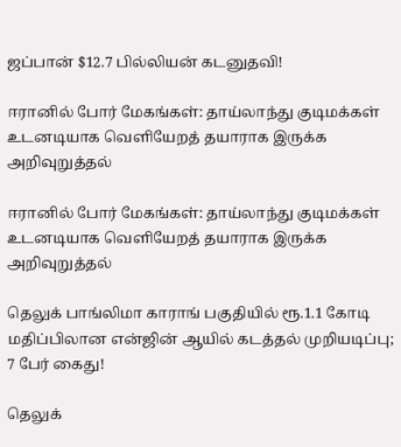ஜப்பான் $12.7 பில்லியன் கடனுதவி!

ஈரானில் போர் மேகங்கள்: தாய்லாந்து குடிமக்கள் உடனடியாக வெளியேறத் தயாராக இருக்க அறிவுறுத்தல்

ஈரானில் போர் மேகங்கள்: தாய்லாந்து குடிமக்கள் உடனடியாக வெளியேறத் தயாராக இருக்க அறிவுறுத்தல்

தெலுக் பாங்லிமா காராங் பகுதியில் ரூ.1.1 கோடி மதிப்பிலான என்ஜின் ஆயில் கடத்தல் முறியடிப்பு; 7 பேர் கைது!

தெலுக்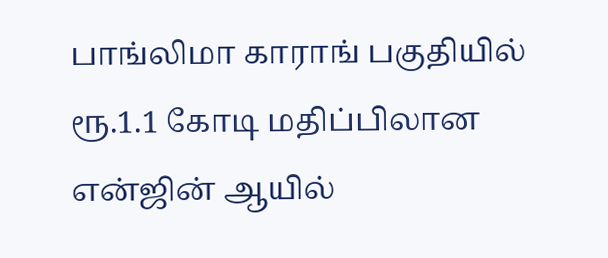பாங்லிமா காராங் பகுதியில் ரூ.1.1 கோடி மதிப்பிலான என்ஜின் ஆயில்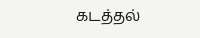கடத்தல்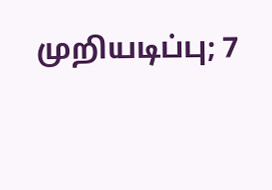முறியடிப்பு; 7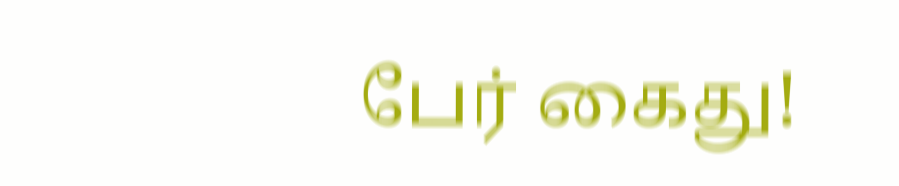பேர் கைது!